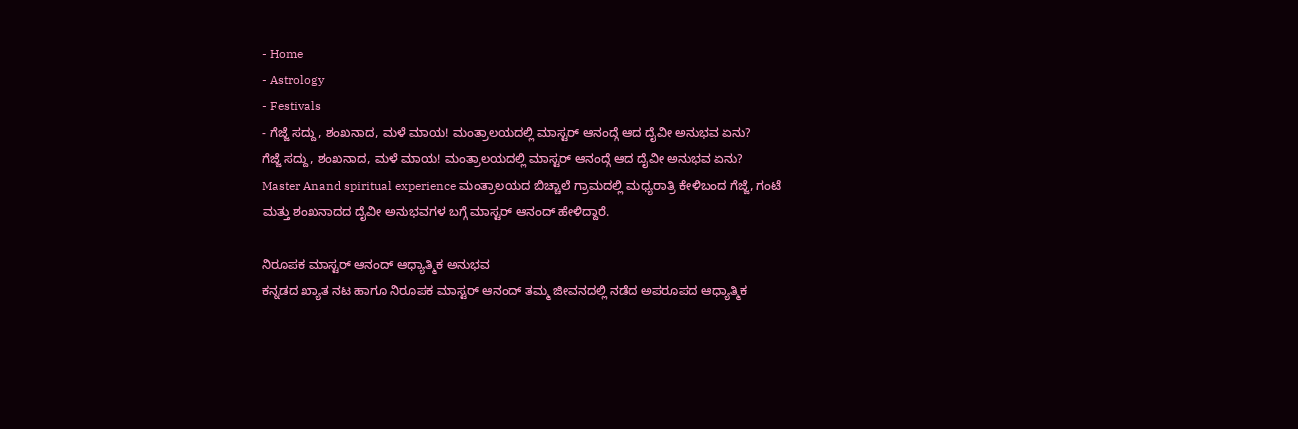- Home
- Astrology
- Festivals
- ಗೆಜ್ಜೆ ಸದ್ದು, ಶಂಖನಾದ, ಮಳೆ ಮಾಯ! ಮಂತ್ರಾಲಯದಲ್ಲಿ ಮಾಸ್ಟರ್ ಆನಂದ್ಗೆ ಆದ ದೈವೀ ಅನುಭವ ಏನು?
ಗೆಜ್ಜೆ ಸದ್ದು, ಶಂಖನಾದ, ಮಳೆ ಮಾಯ! ಮಂತ್ರಾಲಯದಲ್ಲಿ ಮಾಸ್ಟರ್ ಆನಂದ್ಗೆ ಆದ ದೈವೀ ಅನುಭವ ಏನು?
Master Anand spiritual experience ಮಂತ್ರಾಲಯದ ಬಿಚ್ಚಾಲೆ ಗ್ರಾಮದಲ್ಲಿ ಮಧ್ಯರಾತ್ರಿ ಕೇಳಿಬಂದ ಗೆಜ್ಜೆ, ಗಂಟೆ ಮತ್ತು ಶಂಖನಾದದ ದೈವೀ ಅನುಭವಗಳ ಬಗ್ಗೆ ಮಾಸ್ಟರ್ ಆನಂದ್ ಹೇಳಿದ್ದಾರೆ.

ನಿರೂಪಕ ಮಾಸ್ಟರ್ ಆನಂದ್ ಆಧ್ಯಾತ್ಮಿಕ ಅನುಭವ
ಕನ್ನಡದ ಖ್ಯಾತ ನಟ ಹಾಗೂ ನಿರೂಪಕ ಮಾಸ್ಟರ್ ಆನಂದ್ ತಮ್ಮ ಜೀವನದಲ್ಲಿ ನಡೆದ ಅಪರೂಪದ ಆಧ್ಯಾತ್ಮಿಕ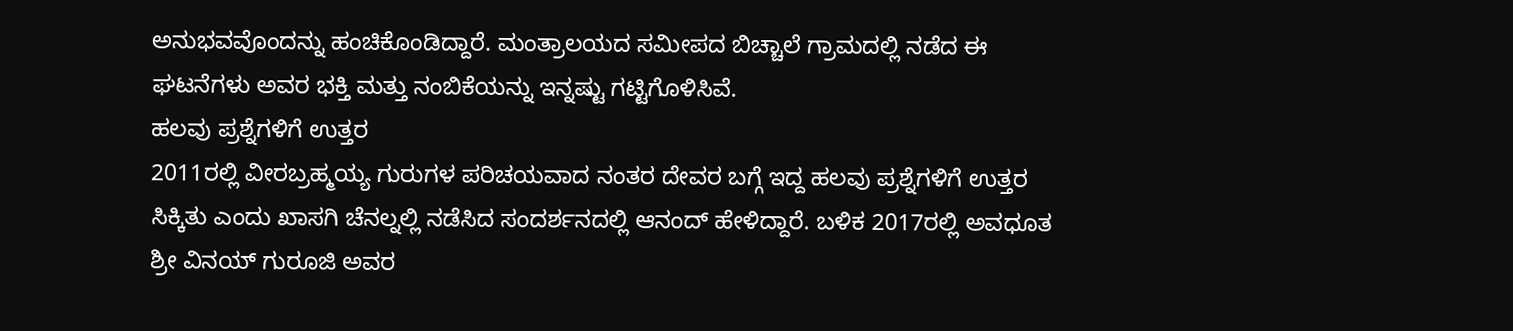ಅನುಭವವೊಂದನ್ನು ಹಂಚಿಕೊಂಡಿದ್ದಾರೆ. ಮಂತ್ರಾಲಯದ ಸಮೀಪದ ಬಿಚ್ಚಾಲೆ ಗ್ರಾಮದಲ್ಲಿ ನಡೆದ ಈ ಘಟನೆಗಳು ಅವರ ಭಕ್ತಿ ಮತ್ತು ನಂಬಿಕೆಯನ್ನು ಇನ್ನಷ್ಟು ಗಟ್ಟಿಗೊಳಿಸಿವೆ.
ಹಲವು ಪ್ರಶ್ನೆಗಳಿಗೆ ಉತ್ತರ
2011ರಲ್ಲಿ ವೀರಬ್ರಹ್ಮಯ್ಯ ಗುರುಗಳ ಪರಿಚಯವಾದ ನಂತರ ದೇವರ ಬಗ್ಗೆ ಇದ್ದ ಹಲವು ಪ್ರಶ್ನೆಗಳಿಗೆ ಉತ್ತರ ಸಿಕ್ಕಿತು ಎಂದು ಖಾಸಗಿ ಚೆನಲ್ನಲ್ಲಿ ನಡೆಸಿದ ಸಂದರ್ಶನದಲ್ಲಿ ಆನಂದ್ ಹೇಳಿದ್ದಾರೆ. ಬಳಿಕ 2017ರಲ್ಲಿ ಅವಧೂತ ಶ್ರೀ ವಿನಯ್ ಗುರೂಜಿ ಅವರ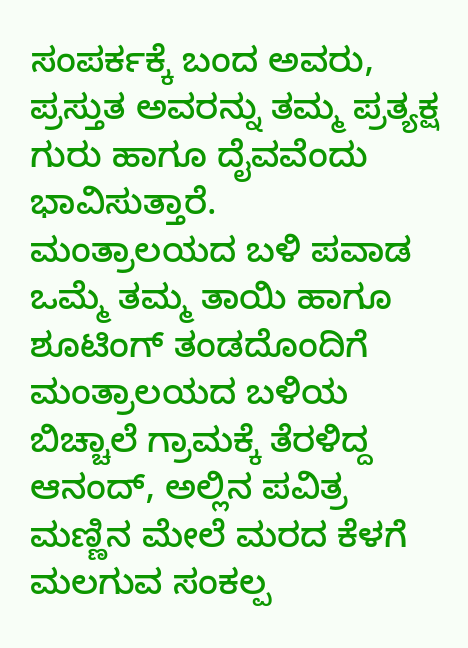ಸಂಪರ್ಕಕ್ಕೆ ಬಂದ ಅವರು, ಪ್ರಸ್ತುತ ಅವರನ್ನು ತಮ್ಮ ಪ್ರತ್ಯಕ್ಷ ಗುರು ಹಾಗೂ ದೈವವೆಂದು ಭಾವಿಸುತ್ತಾರೆ.
ಮಂತ್ರಾಲಯದ ಬಳಿ ಪವಾಡ
ಒಮ್ಮೆ ತಮ್ಮ ತಾಯಿ ಹಾಗೂ ಶೂಟಿಂಗ್ ತಂಡದೊಂದಿಗೆ ಮಂತ್ರಾಲಯದ ಬಳಿಯ ಬಿಚ್ಚಾಲೆ ಗ್ರಾಮಕ್ಕೆ ತೆರಳಿದ್ದ ಆನಂದ್, ಅಲ್ಲಿನ ಪವಿತ್ರ ಮಣ್ಣಿನ ಮೇಲೆ ಮರದ ಕೆಳಗೆ ಮಲಗುವ ಸಂಕಲ್ಪ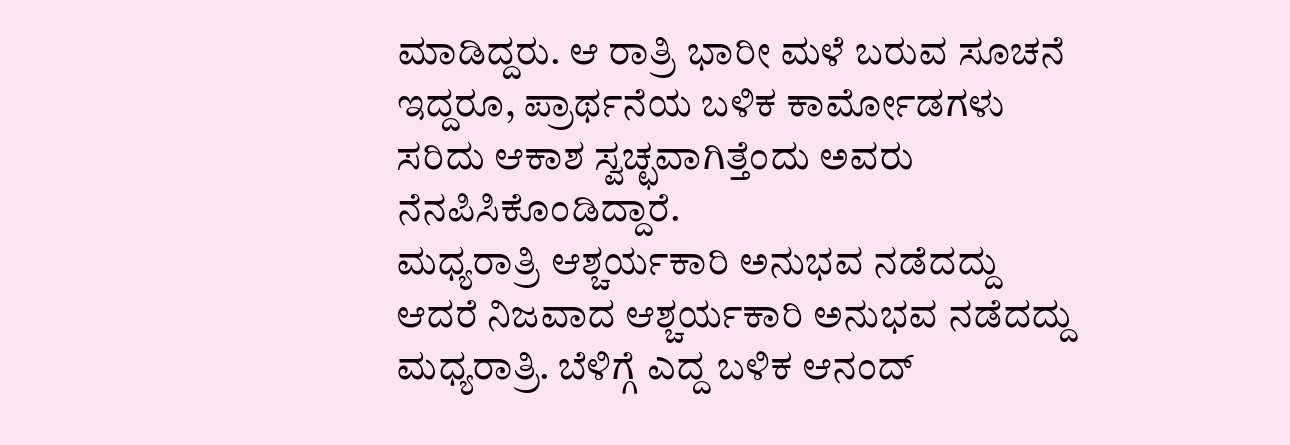ಮಾಡಿದ್ದರು. ಆ ರಾತ್ರಿ ಭಾರೀ ಮಳೆ ಬರುವ ಸೂಚನೆ ಇದ್ದರೂ, ಪ್ರಾರ್ಥನೆಯ ಬಳಿಕ ಕಾರ್ಮೋಡಗಳು ಸರಿದು ಆಕಾಶ ಸ್ವಚ್ಛವಾಗಿತ್ತೆಂದು ಅವರು ನೆನಪಿಸಿಕೊಂಡಿದ್ದಾರೆ.
ಮಧ್ಯರಾತ್ರಿ ಆಶ್ಚರ್ಯಕಾರಿ ಅನುಭವ ನಡೆದದ್ದು
ಆದರೆ ನಿಜವಾದ ಆಶ್ಚರ್ಯಕಾರಿ ಅನುಭವ ನಡೆದದ್ದು ಮಧ್ಯರಾತ್ರಿ. ಬೆಳಿಗ್ಗೆ ಎದ್ದ ಬಳಿಕ ಆನಂದ್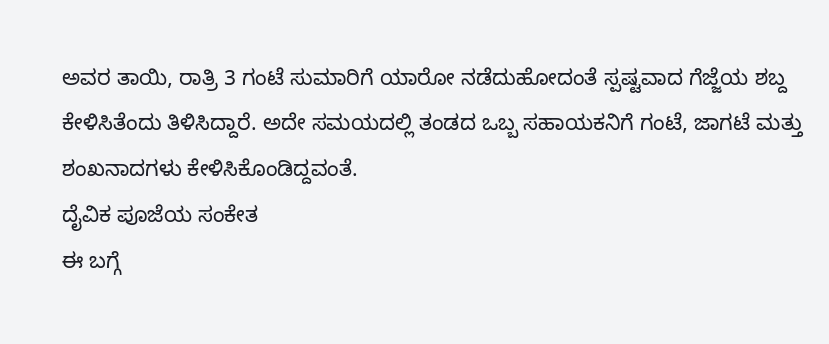ಅವರ ತಾಯಿ, ರಾತ್ರಿ 3 ಗಂಟೆ ಸುಮಾರಿಗೆ ಯಾರೋ ನಡೆದುಹೋದಂತೆ ಸ್ಪಷ್ಟವಾದ ಗೆಜ್ಜೆಯ ಶಬ್ದ ಕೇಳಿಸಿತೆಂದು ತಿಳಿಸಿದ್ದಾರೆ. ಅದೇ ಸಮಯದಲ್ಲಿ ತಂಡದ ಒಬ್ಬ ಸಹಾಯಕನಿಗೆ ಗಂಟೆ, ಜಾಗಟೆ ಮತ್ತು ಶಂಖನಾದಗಳು ಕೇಳಿಸಿಕೊಂಡಿದ್ದವಂತೆ.
ದೈವಿಕ ಪೂಜೆಯ ಸಂಕೇತ
ಈ ಬಗ್ಗೆ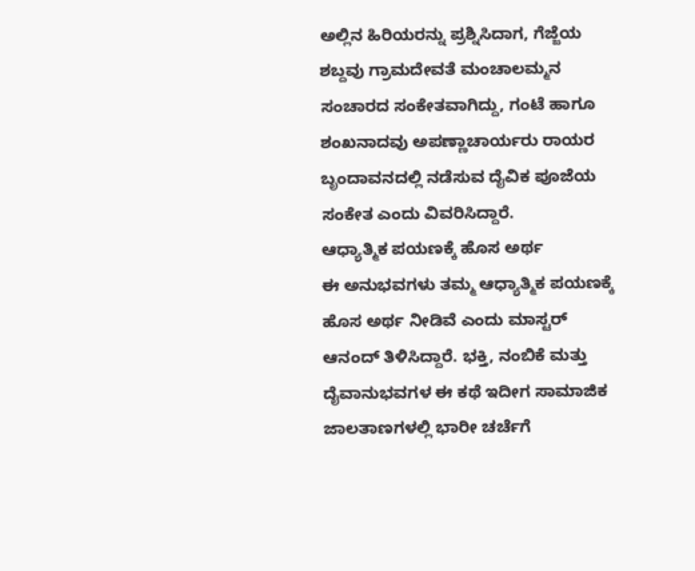ಅಲ್ಲಿನ ಹಿರಿಯರನ್ನು ಪ್ರಶ್ನಿಸಿದಾಗ, ಗೆಜ್ಜೆಯ ಶಬ್ದವು ಗ್ರಾಮದೇವತೆ ಮಂಚಾಲಮ್ಮನ ಸಂಚಾರದ ಸಂಕೇತವಾಗಿದ್ದು, ಗಂಟೆ ಹಾಗೂ ಶಂಖನಾದವು ಅಪಣ್ಣಾಚಾರ್ಯರು ರಾಯರ ಬೃಂದಾವನದಲ್ಲಿ ನಡೆಸುವ ದೈವಿಕ ಪೂಜೆಯ ಸಂಕೇತ ಎಂದು ವಿವರಿಸಿದ್ದಾರೆ.
ಆಧ್ಯಾತ್ಮಿಕ ಪಯಣಕ್ಕೆ ಹೊಸ ಅರ್ಥ
ಈ ಅನುಭವಗಳು ತಮ್ಮ ಆಧ್ಯಾತ್ಮಿಕ ಪಯಣಕ್ಕೆ ಹೊಸ ಅರ್ಥ ನೀಡಿವೆ ಎಂದು ಮಾಸ್ಟರ್ ಆನಂದ್ ತಿಳಿಸಿದ್ದಾರೆ. ಭಕ್ತಿ, ನಂಬಿಕೆ ಮತ್ತು ದೈವಾನುಭವಗಳ ಈ ಕಥೆ ಇದೀಗ ಸಾಮಾಜಿಕ ಜಾಲತಾಣಗಳಲ್ಲಿ ಭಾರೀ ಚರ್ಚೆಗೆ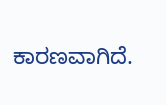ಕಾರಣವಾಗಿದೆ.